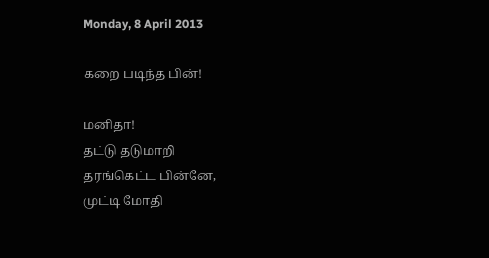Monday, 8 April 2013

கறை படிந்த பின்!

மனிதா!
தட்டு தடுமாறி
தரங்கெட்ட பின்னே,
முட்டி மோதி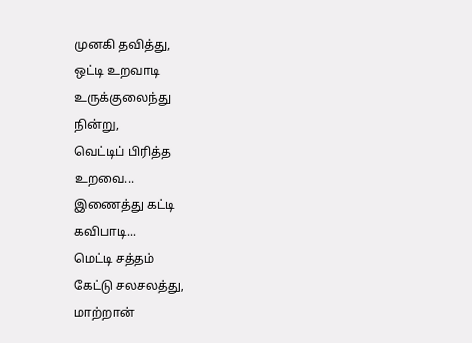முனகி தவித்து,
ஒட்டி உறவாடி
உருக்குலைந்து
நின்று,
வெட்டிப் பிரித்த
உறவை...
இணைத்து கட்டி
கவிபாடி...
மெட்டி சத்தம்
கேட்டு சலசலத்து,
மாற்றான்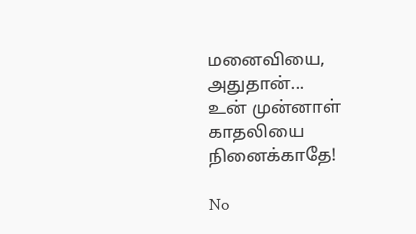மனைவியை,
அதுதான்...
உன் முன்னாள்
காதலியை
நினைக்காதே!

No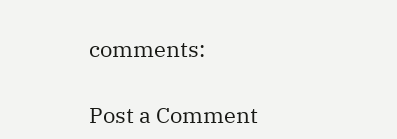comments:

Post a Comment